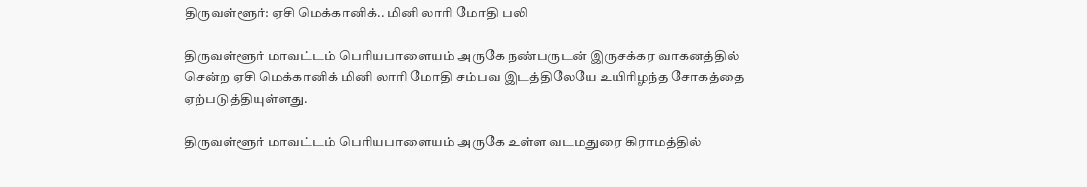திருவள்ளூர்: ஏசி மெக்கானிக்.. மினி லாரி மோதி பலி

திருவள்ளூர் மாவட்டம் பெரியபாளையம் அருகே நண்பருடன் இருசக்கர வாகனத்தில் சென்ற ஏசி மெக்கானிக் மினி லாரி மோதி சம்பவ இடத்திலேயே உயிரிழந்த சோகத்தை ஏற்படுத்தியுள்ளது.

திருவள்ளூர் மாவட்டம் பெரியபாளையம் அருகே உள்ள வடமதுரை கிராமத்தில்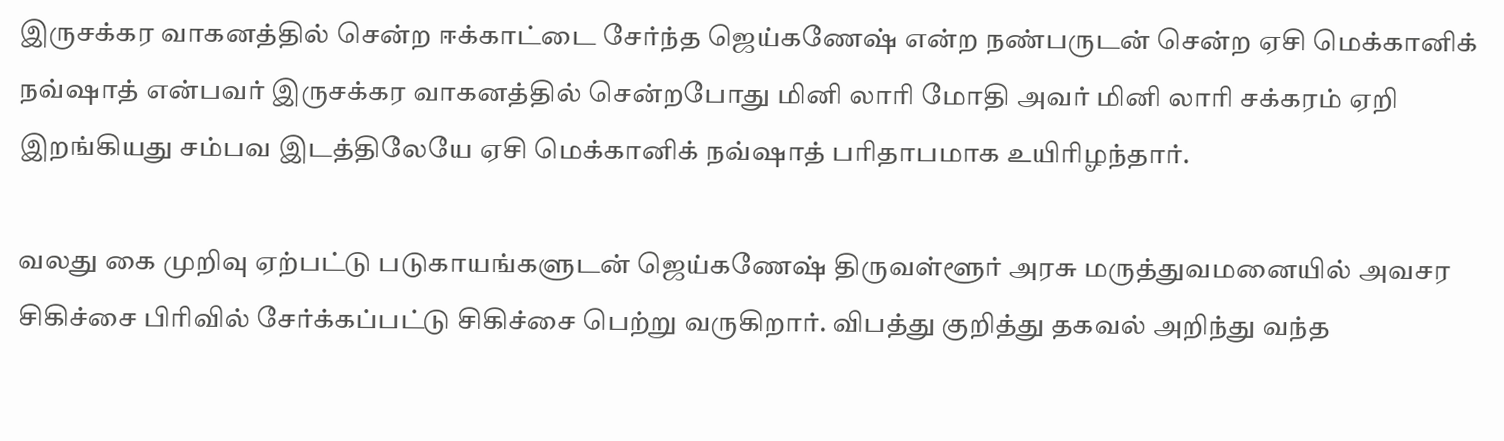இருசக்கர வாகனத்தில் சென்ற ஈக்காட்டை சேர்ந்த ஜெய்கணேஷ் என்ற நண்பருடன் சென்ற ஏசி மெக்கானிக் நவ்ஷாத் என்பவர் இருசக்கர வாகனத்தில் சென்றபோது மினி லாரி மோதி அவர் மினி லாரி சக்கரம் ஏறி இறங்கியது சம்பவ இடத்திலேயே ஏசி மெக்கானிக் நவ்ஷாத் பரிதாபமாக உயிரிழந்தார்.

வலது கை முறிவு ஏற்பட்டு படுகாயங்களுடன் ஜெய்கணேஷ் திருவள்ளூர் அரசு மருத்துவமனையில் அவசர சிகிச்சை பிரிவில் சேர்க்கப்பட்டு சிகிச்சை பெற்று வருகிறார். விபத்து குறித்து தகவல் அறிந்து வந்த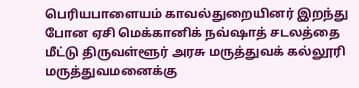பெரியபாளையம் காவல்துறையினர் இறந்து போன ஏசி மெக்கானிக் நவ்ஷாத் சடலத்தை மீட்டு திருவள்ளூர் அரசு மருத்துவக் கல்லூரி மருத்துவமனைக்கு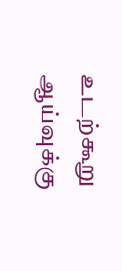உடற்கூறு ஆய்வுக்கு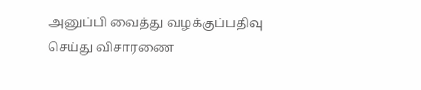அனுப்பி வைத்து வழக்குப்பதிவு செய்து விசாரணை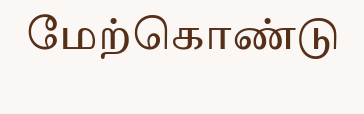மேற்கொண்டு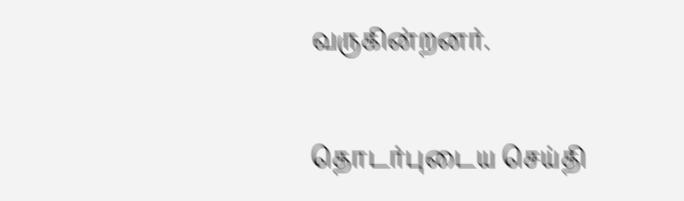வருகின்றனர்.

தொடர்புடைய செய்தி